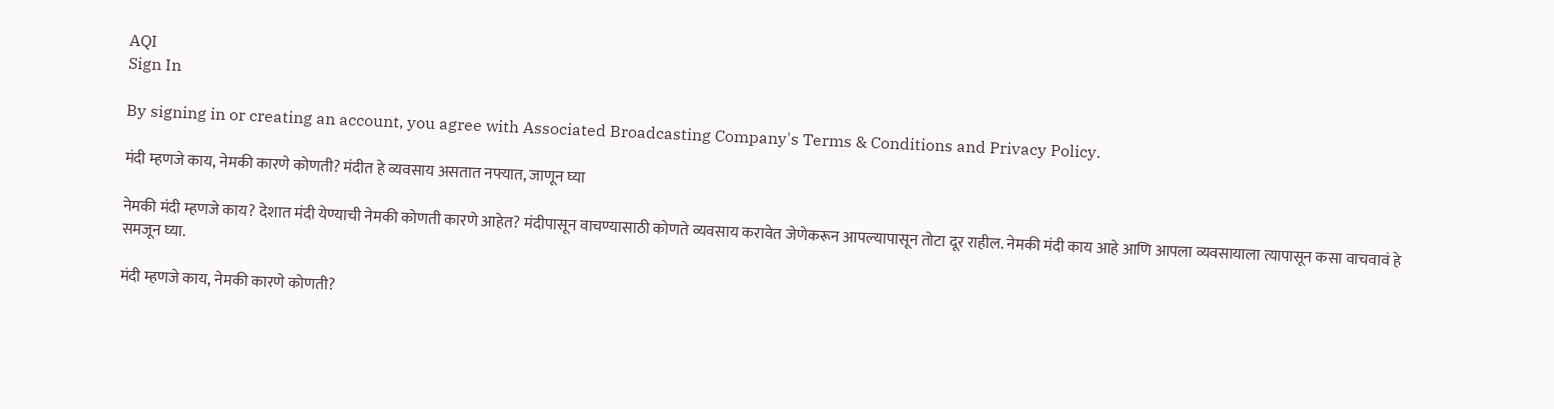AQI
Sign In

By signing in or creating an account, you agree with Associated Broadcasting Company's Terms & Conditions and Privacy Policy.

मंदी म्हणजे काय, नेमकी कारणे कोणती? मंदीत हे व्यवसाय असतात नफ्यात, जाणून घ्या

नेमकी मंदी म्हणजे काय? देशात मंदी येण्याची नेमकी कोणती कारणे आहेत? मंदीपासून वाचण्यासाठी कोणते व्यवसाय करावेत जेणेकरून आपल्यापासून तोटा दूर राहील. नेमकी मंदी काय आहे आणि आपला व्यवसायाला त्यापासून कसा वाचवावं हे समजून घ्या.

मंदी म्हणजे काय, नेमकी कारणे कोणती?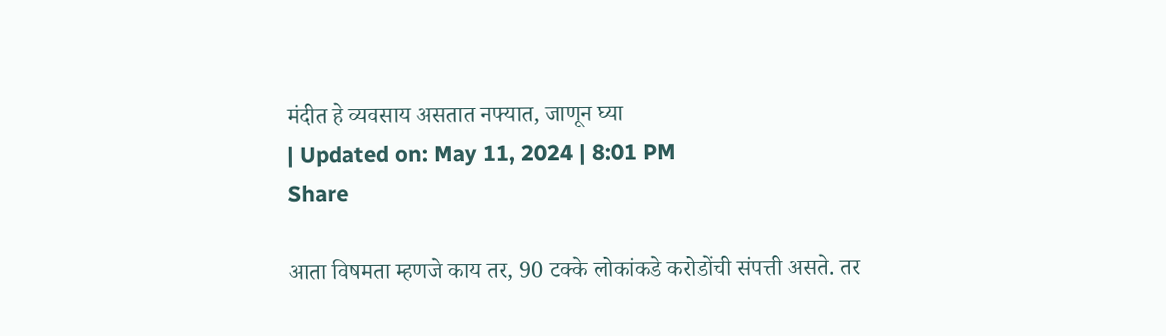मंदीत हे व्यवसाय असतात नफ्यात, जाणून घ्या
| Updated on: May 11, 2024 | 8:01 PM
Share

आता विषमता म्हणजे काय तर, 90 टक्के लोकांकडे करोडोंची संपत्ती असते. तर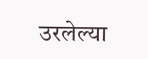उरलेल्या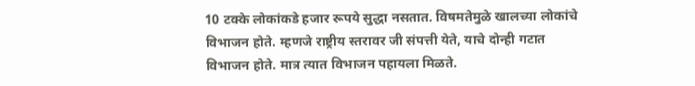10 टक्के लोकांकडे हजार रूपये सुद्धा नसतात. विषमतेमुळे खालच्या लोकांचे विभाजन होते. म्हणजे राष्ट्रीय स्तरावर जी संपत्ती येते, याचे दोन्ही गटात विभाजन होते. मात्र त्यात विभाजन पहायला मिळते.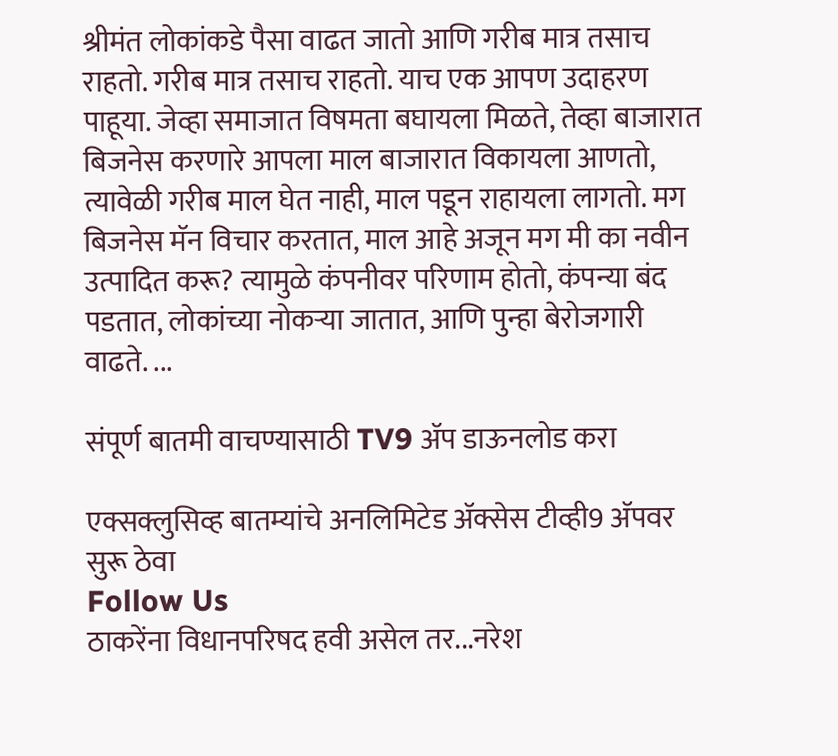श्रीमंत लोकांकडे पैसा वाढत जातो आणि गरीब मात्र तसाच राहतो. गरीब मात्र तसाच राहतो. याच एक आपण उदाहरण पाहूया. जेव्हा समाजात विषमता बघायला मिळते, तेव्हा बाजारात बिजनेस करणारे आपला माल बाजारात विकायला आणतो, त्यावेळी गरीब माल घेत नाही, माल पडून राहायला लागतो. मग बिजनेस मॅन विचार करतात, माल आहे अजून मग मी का नवीन उत्पादित करू? त्यामुळे कंपनीवर परिणाम होतो, कंपन्या बंद पडतात, लोकांच्या नोकऱ्या जातात, आणि पुन्हा बेरोजगारी वाढते. ...

संपूर्ण बातमी वाचण्यासाठी TV9 अ‍ॅप डाऊनलोड करा

एक्सक्लुसिव्ह बातम्यांचे अनलिमिटेड अ‍ॅक्सेस टीव्ही9 अ‍ॅपवर सुरू ठेवा
Follow Us
ठाकरेंना विधानपरिषद हवी असेल तर...नरेश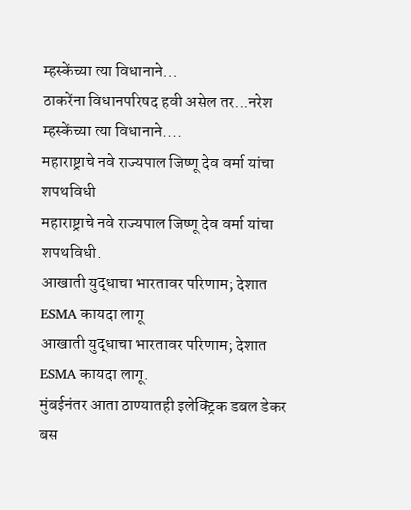म्हस्केंच्या त्या विधानाने...
ठाकरेंना विधानपरिषद हवी असेल तर...नरेश म्हस्केंच्या त्या विधानाने....
महाराष्ट्राचे नवे राज्यपाल जिष्णू देव वर्मा यांचा शपथविधी
महाराष्ट्राचे नवे राज्यपाल जिष्णू देव वर्मा यांचा शपथविधी.
आखाती युद्धाचा भारतावर परिणाम; देशात ESMA कायदा लागू
आखाती युद्धाचा भारतावर परिणाम; देशात ESMA कायदा लागू.
मुंबईनंतर आता ठाण्यातही इलेक्ट्रिक डबल डेकर बस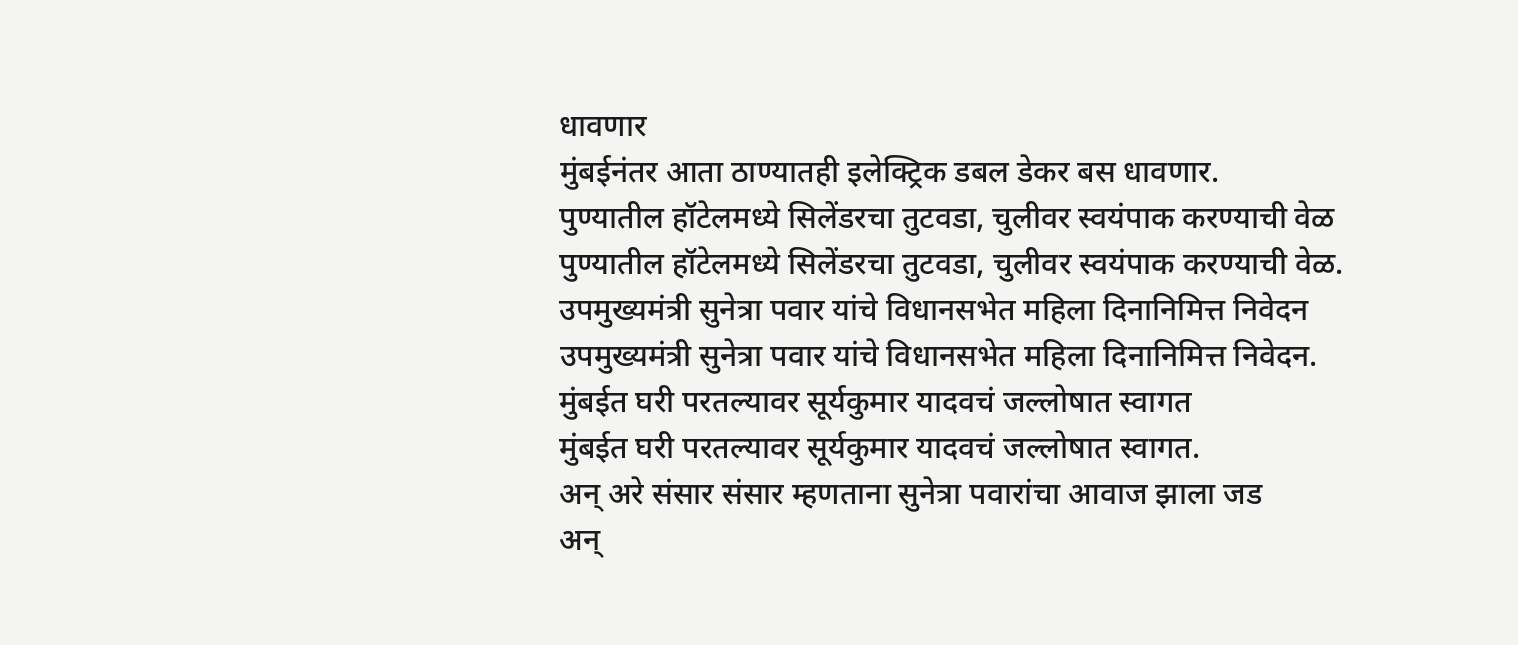धावणार
मुंबईनंतर आता ठाण्यातही इलेक्ट्रिक डबल डेकर बस धावणार.
पुण्यातील हॉटेलमध्ये सिलेंडरचा तुटवडा, चुलीवर स्वयंपाक करण्याची वेळ
पुण्यातील हॉटेलमध्ये सिलेंडरचा तुटवडा, चुलीवर स्वयंपाक करण्याची वेळ.
उपमुख्यमंत्री सुनेत्रा पवार यांचे विधानसभेत महिला दिनानिमित्त निवेदन
उपमुख्यमंत्री सुनेत्रा पवार यांचे विधानसभेत महिला दिनानिमित्त निवेदन.
मुंबईत घरी परतल्यावर सूर्यकुमार यादवचं जल्लोषात स्वागत
मुंबईत घरी परतल्यावर सूर्यकुमार यादवचं जल्लोषात स्वागत.
अन् अरे संसार संसार म्हणताना सुनेत्रा पवारांचा आवाज झाला जड
अन्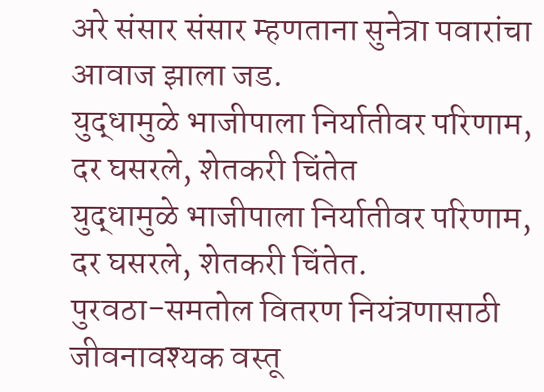अरे संसार संसार म्हणताना सुनेत्रा पवारांचा आवाज झाला जड.
युद्धामुळे भाजीपाला निर्यातीवर परिणाम, दर घसरले, शेतकरी चिंतेत
युद्धामुळे भाजीपाला निर्यातीवर परिणाम, दर घसरले, शेतकरी चिंतेत.
पुरवठा-समतोल वितरण नियंत्रणासाठी जीवनावश्यक वस्तू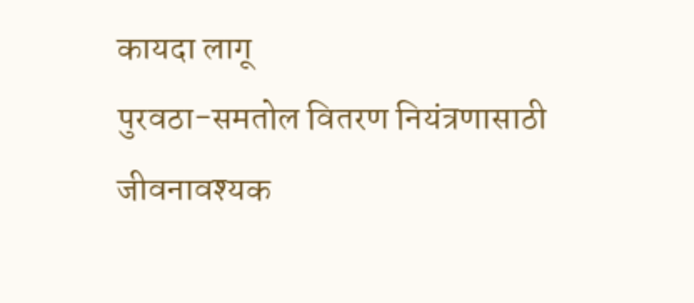कायदा लागू
पुरवठा-समतोल वितरण नियंत्रणासाठी जीवनावश्यक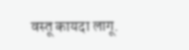वस्तू कायदा लागू.